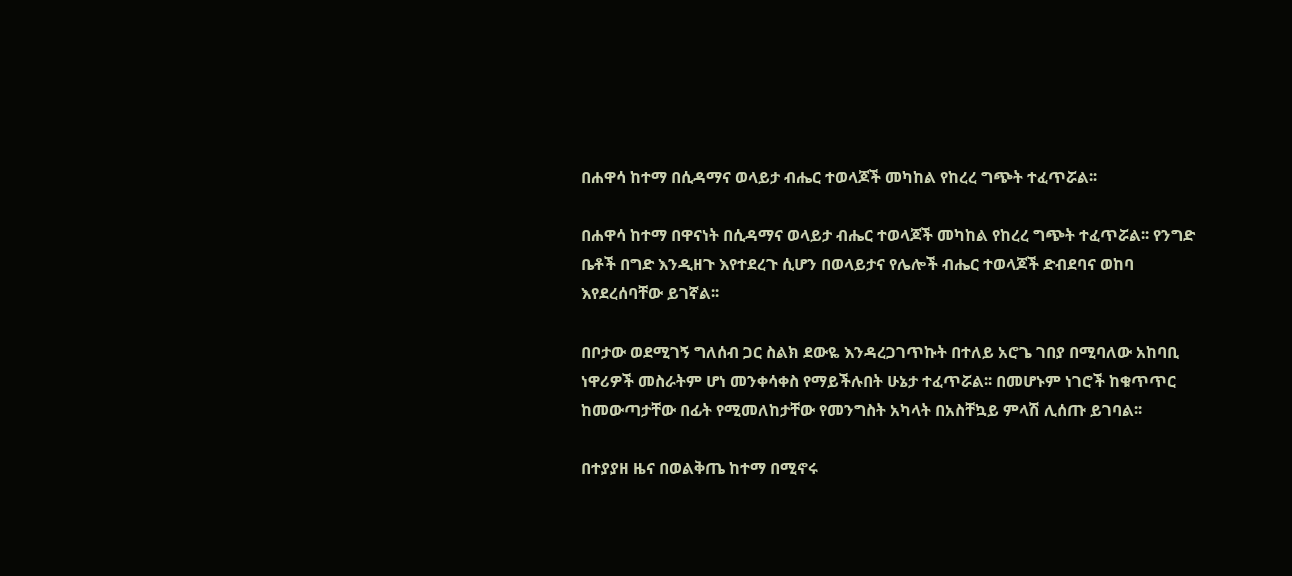በሐዋሳ ከተማ በሲዳማና ወላይታ ብሔር ተወላጆች መካከል የከረረ ግጭት ተፈጥሯል፡፡

በሐዋሳ ከተማ በዋናነት በሲዳማና ወላይታ ብሔር ተወላጆች መካከል የከረረ ግጭት ተፈጥሯል፡፡ የንግድ ቤቶች በግድ እንዲዘጉ እየተደረጉ ሲሆን በወላይታና የሌሎች ብሔር ተወላጆች ድብደባና ወከባ እየደረሰባቸው ይገኛል፡፡

በቦታው ወደሚገኝ ግለሰብ ጋር ስልክ ደውዬ እንዳረጋገጥኩት በተለይ አሮጌ ገበያ በሚባለው አከባቢ ነዋሪዎች መስራትም ሆነ መንቀሳቀስ የማይችሉበት ሁኔታ ተፈጥሯል፡፡ በመሆኑም ነገሮች ከቁጥጥር ከመውጣታቸው በፊት የሚመለከታቸው የመንግስት አካላት በአስቸኳይ ምላሽ ሊሰጡ ይገባል፡፡

በተያያዘ ዜና በወልቅጤ ከተማ በሚኖሩ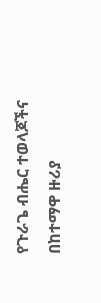የጉራጌ ብሔር ተወላጆችና በከተማዋ ዙሪያ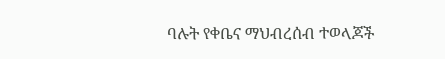ባሉት የቀቤና ማህብረሰብ ተወላጆች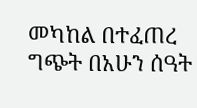መካከል በተፈጠረ ግጭት በአሁን ሰዓት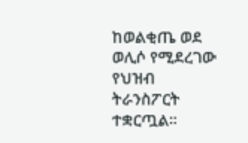ከወልቂጤ ወደ ወሊሶ የሚደረገው የህዝብ ትራንስፖርት ተቋርጧል፡፡